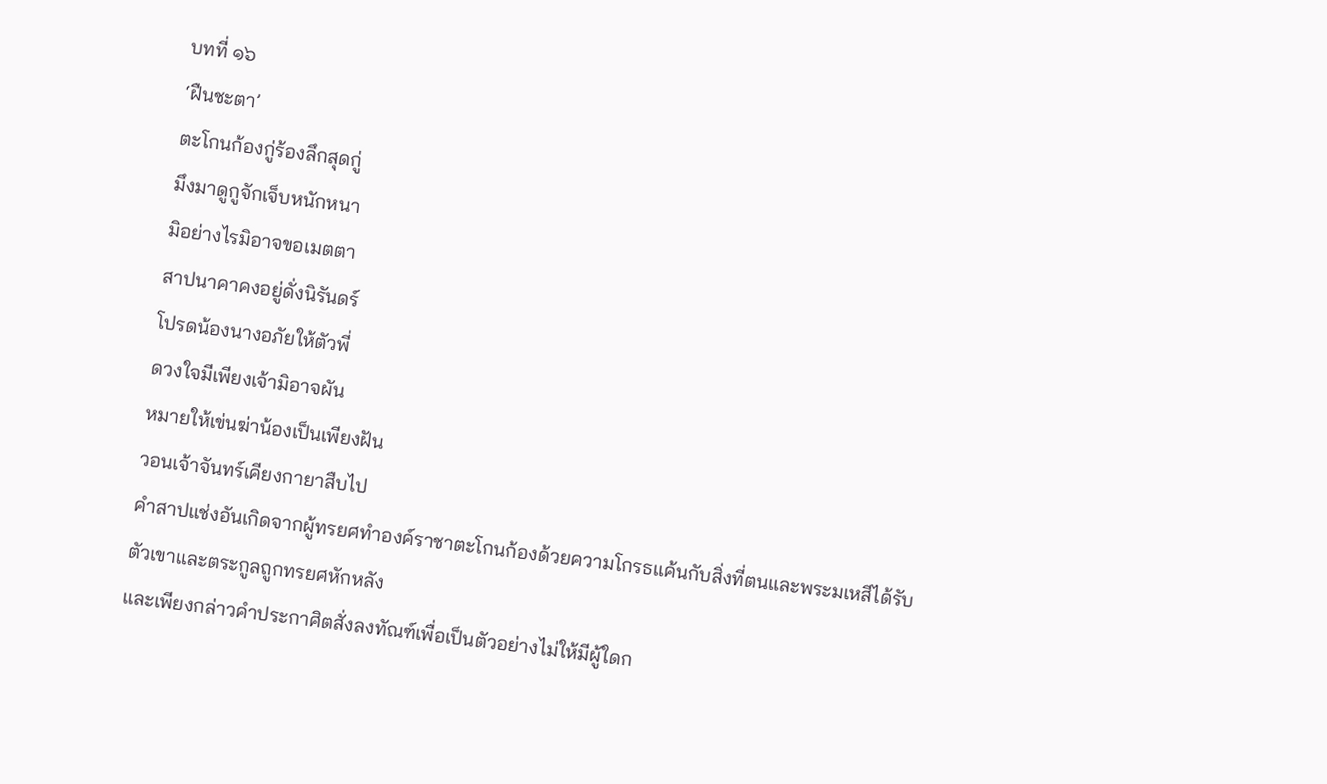บทที่ ๑๖
‘ฝืนชะตา’
ตะโกนก้องกู่ร้องลึกสุดกู่
มึงมาดูกูจักเจ็บหนักหนา
มิอย่างไรมิอาจขอเมตตา
สาปนาคาคงอยู่ดั่งนิรันดร์
โปรดน้องนางอภัยให้ตัวพี่
ดวงใจมีเพียงเจ้ามิอาจผัน
หมายให้เข่นฆ่าน้องเป็นเพียงฝัน
วอนเจ้าจันทร์เคียงกายาสืบไป
คำสาปแช่งอันเกิดจากผู้ทรยศทำองค์ราชาตะโกนก้องด้วยความโกรธแค้นกับสิ่งที่ตนและพระมเหสีได้รับ
ตัวเขาและตระกูลถูกทรยศหักหลัง
และเพียงกล่าวคำประกาศิตสั่งลงทัณฑ์เพื่อเป็นตัวอย่างไม่ให้มีผู้ใดก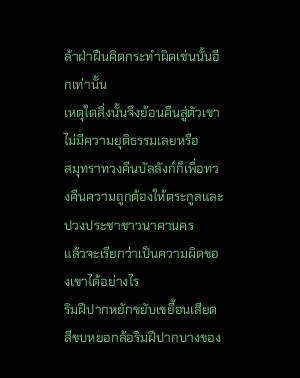ล้าฝ่าฝืนคิดกระทำผิดเช่นนั้นอีกเท่านั้น
เหตุใดสิ่งนั้นจึงย้อนคืนสู่ตัวเขา
ไม่มีความยุติธรรมเลยหรือ
สมุทราทวงคืนบัลลังก์ก็เพื่อทวงคืนความถูกต้องให้ตระกูลและปวงประชาชาวนาคานคร
แล้วจะเรียกว่าเป็นความผิดของเขาได้อย่างไร
ริมฝีปากหยักขยับเขยื้อนเสียดสีขบหยอกล้อริมฝีปากบางของ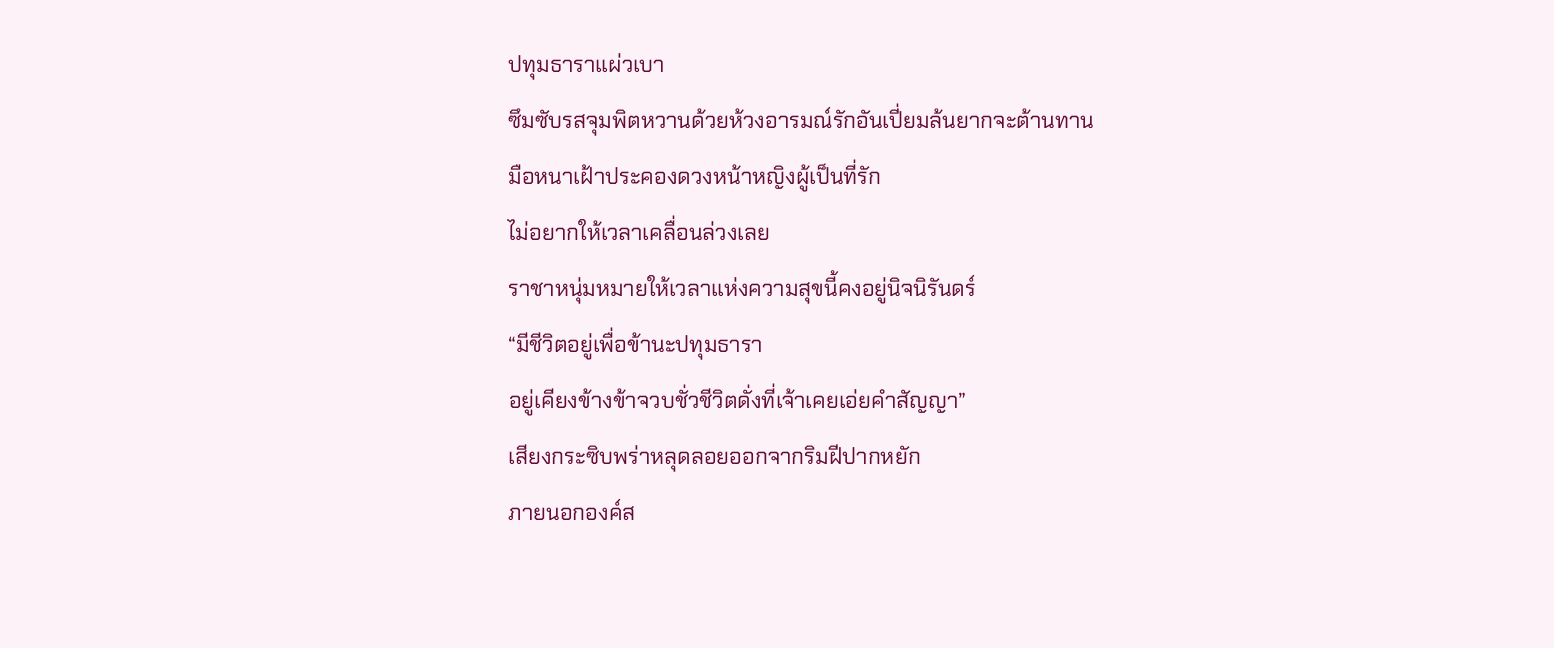ปทุมธาราแผ่วเบา
ซึมซับรสจุมพิตหวานด้วยห้วงอารมณ์รักอันเปี่ยมล้นยากจะต้านทาน
มือหนาเฝ้าประคองดวงหน้าหญิงผู้เป็นที่รัก
ไม่อยากให้เวลาเคลื่อนล่วงเลย
ราชาหนุ่มหมายให้เวลาแห่งความสุขนี้คงอยู่นิจนิรันดร์
“มีชีวิตอยู่เพื่อข้านะปทุมธารา
อยู่เคียงข้างข้าจวบชั่วชีวิตดั่งที่เจ้าเคยเอ่ยคำสัญญา”
เสียงกระซิบพร่าหลุดลอยออกจากริมฝีปากหยัก
ภายนอกองค์ส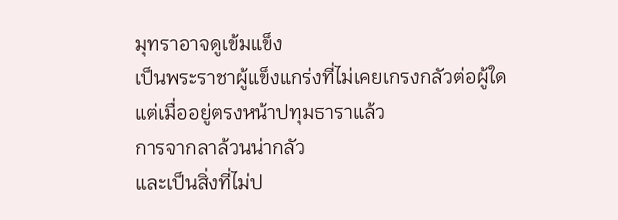มุทราอาจดูเข้มแข็ง
เป็นพระราชาผู้แข็งแกร่งที่ไม่เคยเกรงกลัวต่อผู้ใด
แต่เมื่ออยู่ตรงหน้าปทุมธาราแล้ว
การจากลาล้วนน่ากลัว
และเป็นสิ่งที่ไม่ป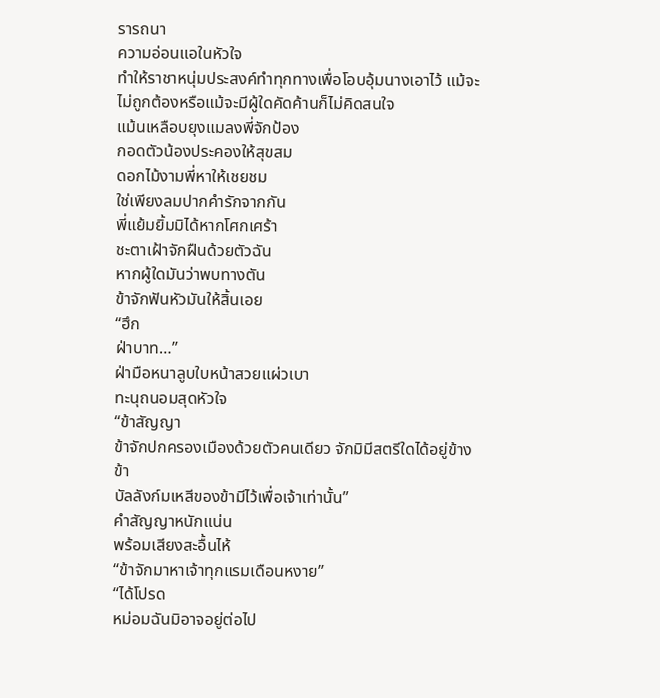รารถนา
ความอ่อนแอในหัวใจ
ทำให้ราชาหนุ่มประสงค์ทำทุกทางเพื่อโอบอุ้มนางเอาไว้ แม้จะไม่ถูกต้องหรือแม้จะมีผู้ใดคัดค้านก็ไม่คิดสนใจ
แม้นเหลือบยุงแมลงพี่จักป้อง
กอดตัวน้องประคองให้สุขสม
ดอกไม้งามพี่หาให้เชยชม
ใช่เพียงลมปากคำรักจากกัน
พี่แย้มยิ้มมิได้หากโศกเศร้า
ชะตาเฝ้าจักฝืนด้วยตัวฉัน
หากผู้ใดมันว่าพบทางตัน
ข้าจักฟันหัวมันให้สิ้นเอย
“ฮึก
ฝ่าบาท…”
ฝ่ามือหนาลูบใบหน้าสวยแผ่วเบา
ทะนุถนอมสุดหัวใจ
“ข้าสัญญา
ข้าจักปกครองเมืองด้วยตัวคนเดียว จักมิมีสตรีใดได้อยู่ข้างข้า
บัลลังก์มเหสีของข้ามีไว้เพื่อเจ้าเท่านั้น”
คำสัญญาหนักแน่น
พร้อมเสียงสะอื้นไห้
“ข้าจักมาหาเจ้าทุกแรมเดือนหงาย”
“ได้โปรด
หม่อมฉันมิอาจอยู่ต่อไป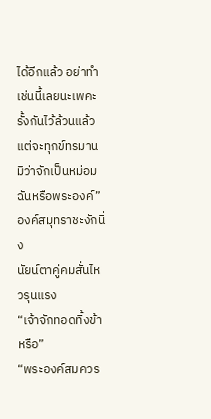ได้อีกแล้ว อย่าทำเช่นนี้เลยนะเพคะ
รั้งกันไว้ล้วนแล้วแต่จะทุกข์ทรมาน มิว่าจักเป็นหม่อมฉันหรือพระองค์”
องค์สมุทราชะงักนิ่ง
นัยน์ตาคู่คมสั่นไหวรุนแรง
“เจ้าจักทอดทิ้งข้าหรือ”
“พระองค์สมควร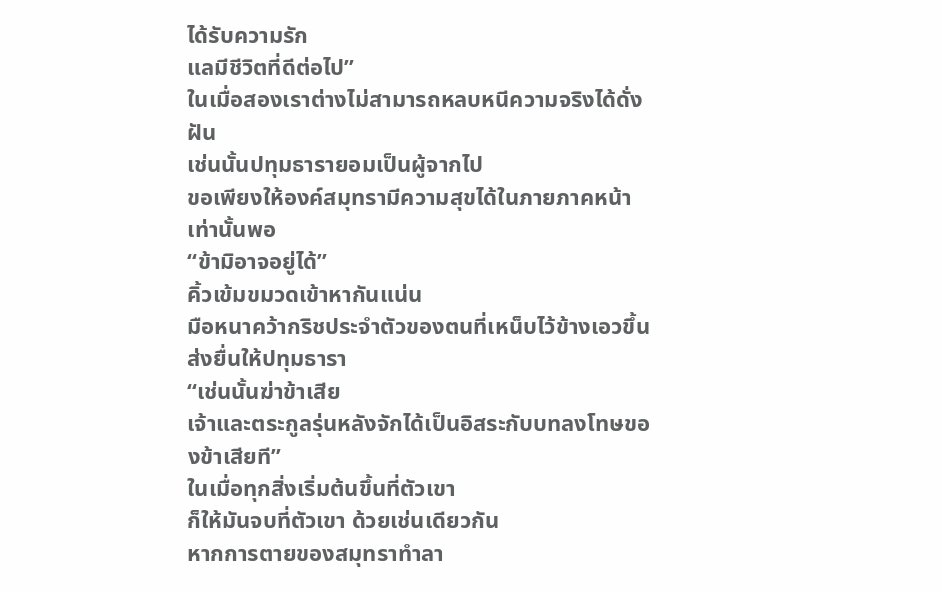ได้รับความรัก
แลมีชีวิตที่ดีต่อไป”
ในเมื่อสองเราต่างไม่สามารถหลบหนีความจริงได้ดั่งฝัน
เช่นนั้นปทุมธารายอมเป็นผู้จากไป
ขอเพียงให้องค์สมุทรามีความสุขได้ในภายภาคหน้าเท่านั้นพอ
“ข้ามิอาจอยู่ได้”
คิ้วเข้มขมวดเข้าหากันแน่น
มือหนาคว้ากริชประจำตัวของตนที่เหน็บไว้ข้างเอวขึ้นส่งยื่นให้ปทุมธารา
“เช่นนั้นฆ่าข้าเสีย
เจ้าและตระกูลรุ่นหลังจักได้เป็นอิสระกับบทลงโทษของข้าเสียที”
ในเมื่อทุกสิ่งเริ่มต้นขึ้นที่ตัวเขา
ก็ให้มันจบที่ตัวเขา ด้วยเช่นเดียวกัน
หากการตายของสมุทราทำลา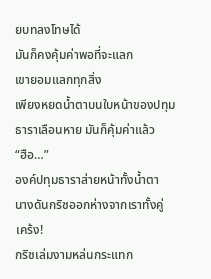ยบทลงโทษได้
มันก็คงคุ้มค่าพอที่จะแลก
เขายอมแลกทุกสิ่ง
เพียงหยดน้ำตาบนใบหน้าของปทุมธาราเลือนหาย มันก็คุ้มค่าแล้ว
“ฮือ…”
องค์ปทุมธาราส่ายหน้าทั้งน้ำตา
นางดันกริชออกห่างจากเราทั้งคู่
เคร้ง!
กริชเล่มงามหล่นกระแทก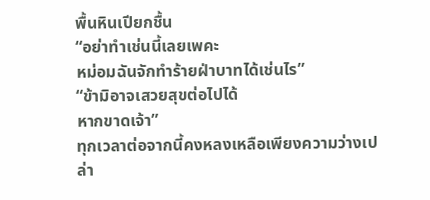พื้นหินเปียกชื้น
“อย่าทำเช่นนี้เลยเพคะ
หม่อมฉันจักทำร้ายฝ่าบาทได้เช่นไร”
“ข้ามิอาจเสวยสุขต่อไปได้
หากขาดเจ้า”
ทุกเวลาต่อจากนี้คงหลงเหลือเพียงความว่างเปล่า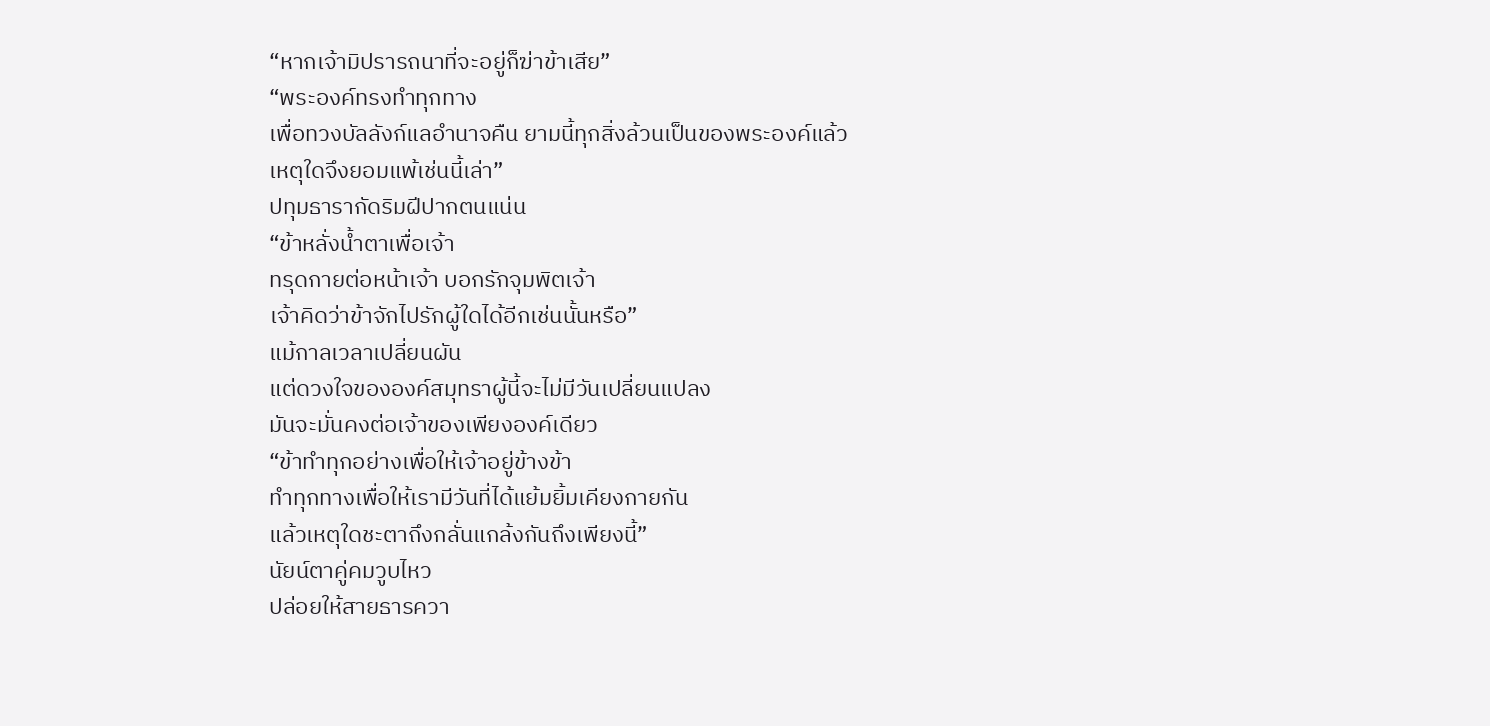“หากเจ้ามิปรารถนาที่จะอยู่ก็ฆ่าข้าเสีย”
“พระองค์ทรงทำทุกทาง
เพื่อทวงบัลลังก์แลอำนาจคืน ยามนี้ทุกสิ่งล้วนเป็นของพระองค์แล้ว
เหตุใดจึงยอมแพ้เช่นนี้เล่า”
ปทุมธารากัดริมฝีปากตนแน่น
“ข้าหลั่งน้ำตาเพื่อเจ้า
ทรุดกายต่อหน้าเจ้า บอกรักจุมพิตเจ้า
เจ้าคิดว่าข้าจักไปรักผู้ใดได้อีกเช่นนั้นหรือ”
แม้กาลเวลาเปลี่ยนผัน
แต่ดวงใจขององค์สมุทราผู้นี้จะไม่มีวันเปลี่ยนแปลง
มันจะมั่นคงต่อเจ้าของเพียงองค์เดียว
“ข้าทำทุกอย่างเพื่อให้เจ้าอยู่ข้างข้า
ทำทุกทางเพื่อให้เรามีวันที่ได้แย้มยิ้มเคียงกายกัน
แล้วเหตุใดชะตาถึงกลั่นแกล้งกันถึงเพียงนี้”
นัยน์ตาคู่คมวูบไหว
ปล่อยให้สายธารควา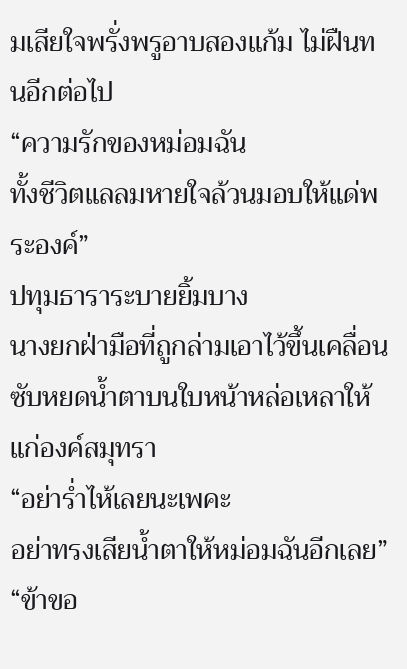มเสียใจพรั่งพรูอาบสองแก้ม ไม่ฝืนทนอีกต่อไป
“ความรักของหม่อมฉัน
ทั้งชีวิตแลลมหายใจล้วนมอบให้แด่พระองค์”
ปทุมธาราระบายยิ้มบาง
นางยกฝ่ามือที่ถูกล่ามเอาไว้ขึ้นเคลื่อนซับหยดน้ำตาบนใบหน้าหล่อเหลาให้แก่องค์สมุทรา
“อย่าร่ำไห้เลยนะเพคะ
อย่าทรงเสียน้ำตาให้หม่อมฉันอีกเลย”
“ข้าขอ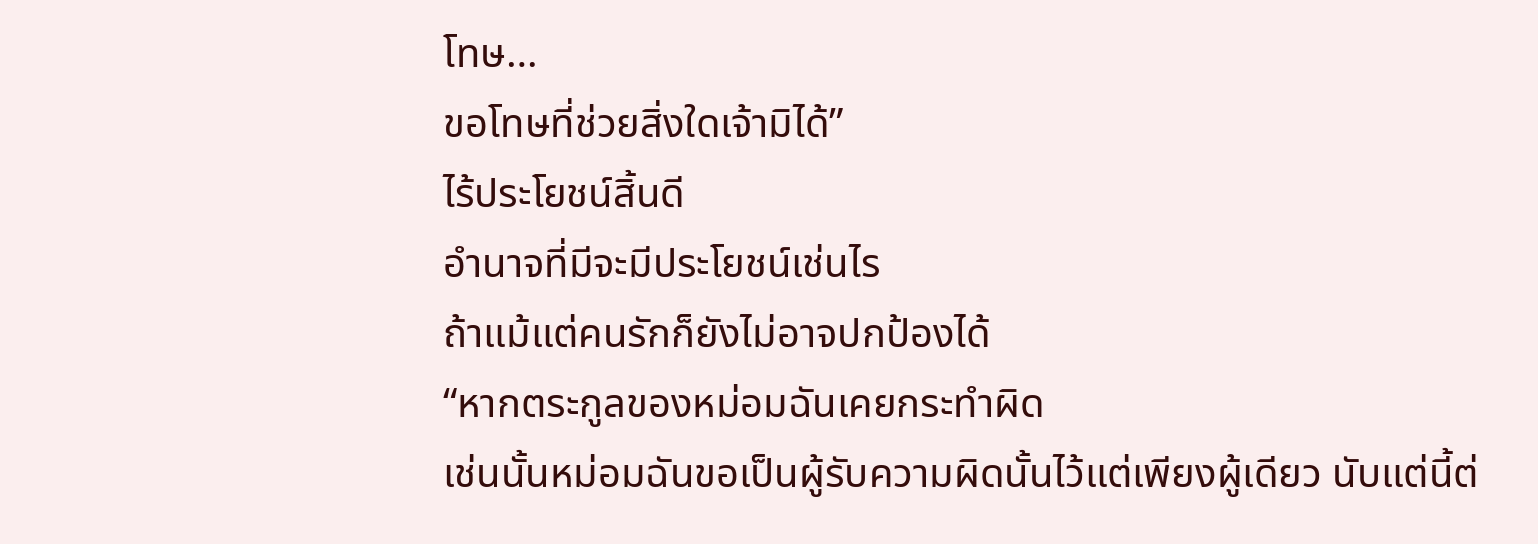โทษ…
ขอโทษที่ช่วยสิ่งใดเจ้ามิได้”
ไร้ประโยชน์สิ้นดี
อำนาจที่มีจะมีประโยชน์เช่นไร
ถ้าแม้แต่คนรักก็ยังไม่อาจปกป้องได้
“หากตระกูลของหม่อมฉันเคยกระทำผิด
เช่นนั้นหม่อมฉันขอเป็นผู้รับความผิดนั้นไว้แต่เพียงผู้เดียว นับแต่นี้ต่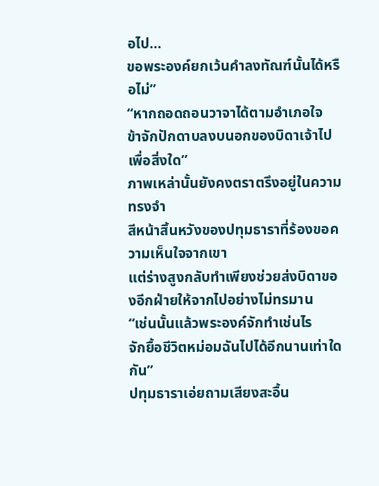อไป…
ขอพระองค์ยกเว้นคำลงทัณฑ์นั้นได้หรือไม่”
“หากถอดถอนวาจาได้ตามอำเภอใจ
ข้าจักปักดาบลงบนอกของบิดาเจ้าไปเพื่อสิ่งใด”
ภาพเหล่านั้นยังคงตราตรึงอยู่ในความทรงจำ
สีหน้าสิ้นหวังของปทุมธาราที่ร้องขอความเห็นใจจากเขา
แต่ร่างสูงกลับทำเพียงช่วยส่งบิดาของอีกฝ่ายให้จากไปอย่างไม่ทรมาน
“เช่นนั้นแล้วพระองค์จักทำเช่นไร
จักยื้อชีวิตหม่อมฉันไปได้อีกนานเท่าใดกัน”
ปทุมธาราเอ่ยถามเสียงสะอื้น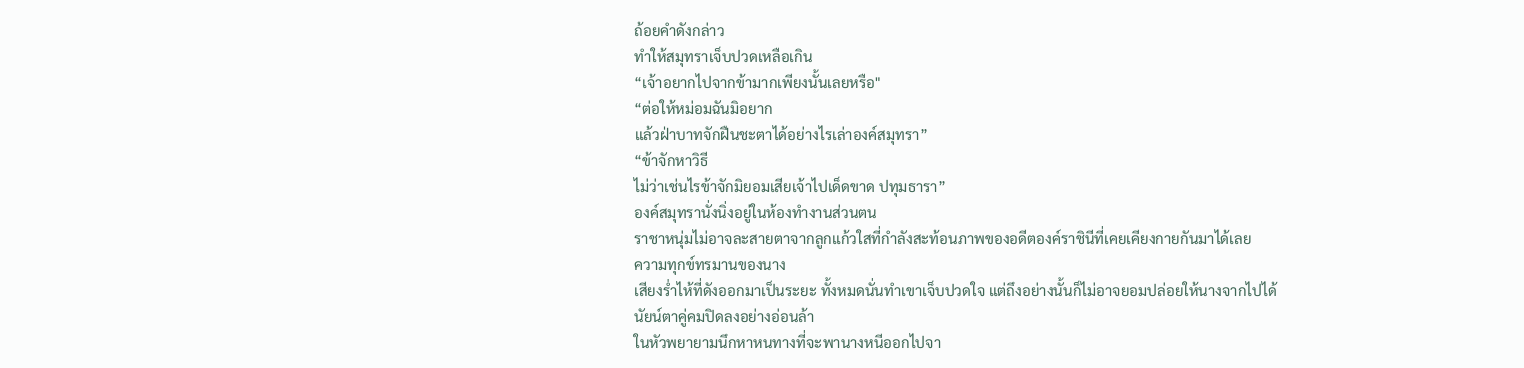ถ้อยคำดังกล่าว
ทำให้สมุทราเจ็บปวดเหลือเกิน
“เจ้าอยากไปจากข้ามากเพียงนั้นเลยหรือ"
“ต่อให้หม่อมฉันมิอยาก
แล้วฝ่าบาทจักฝืนชะตาได้อย่างไรเล่าองค์สมุทรา”
“ข้าจักหาวิธี
ไม่ว่าเช่นไรข้าจักมิยอมเสียเจ้าไปเด็ดขาด ปทุมธารา”
องค์สมุทรานั่งนิ่งอยู่ในห้องทำงานส่วนตน
ราชาหนุ่มไม่อาจละสายตาจากลูกแก้วใสที่กำลังสะท้อนภาพของอดีตองค์ราชินีที่เคยเคียงกายกันมาได้เลย
ความทุกข์ทรมานของนาง
เสียงร่ำไห้ที่ดังออกมาเป็นระยะ ทั้งหมดนั่นทำเขาเจ็บปวดใจ แต่ถึงอย่างนั้นก็ไม่อาจยอมปล่อยให้นางจากไปได้
นัยน์ตาคู่คมปิดลงอย่างอ่อนล้า
ในหัวพยายามนึกหาหนทางที่จะพานางหนีออกไปจา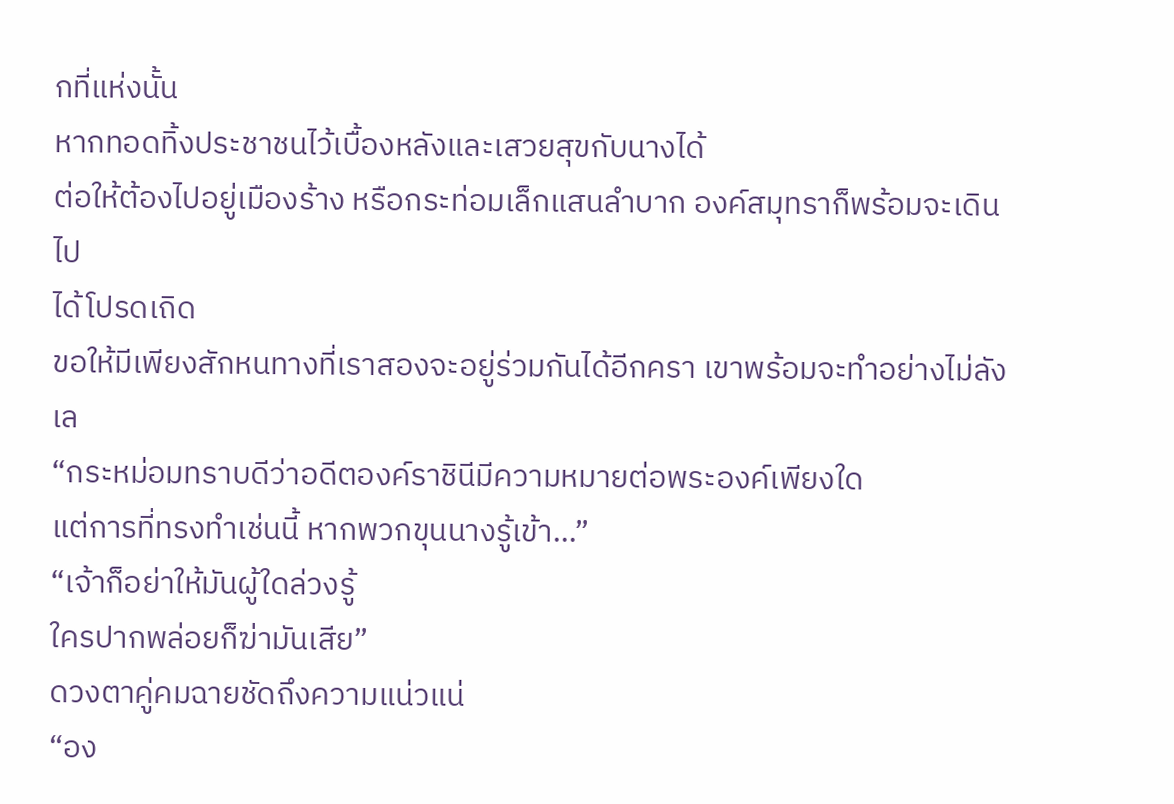กที่แห่งนั้น
หากทอดทิ้งประชาชนไว้เบื้องหลังและเสวยสุขกับนางได้
ต่อให้ต้องไปอยู่เมืองร้าง หรือกระท่อมเล็กแสนลำบาก องค์สมุทราก็พร้อมจะเดินไป
ได้โปรดเถิด
ขอให้มีเพียงสักหนทางที่เราสองจะอยู่ร่วมกันได้อีกครา เขาพร้อมจะทำอย่างไม่ลังเล
“กระหม่อมทราบดีว่าอดีตองค์ราชินีมีความหมายต่อพระองค์เพียงใด
แต่การที่ทรงทำเช่นนี้ หากพวกขุนนางรู้เข้า…”
“เจ้าก็อย่าให้มันผู้ใดล่วงรู้
ใครปากพล่อยก็ฆ่ามันเสีย”
ดวงตาคู่คมฉายชัดถึงความแน่วแน่
“อง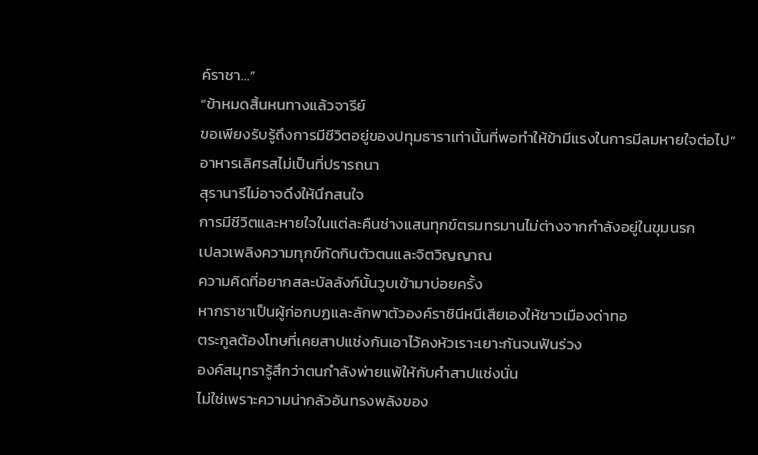ค์ราชา…”
“ข้าหมดสิ้นหนทางแล้วจารีย์
ขอเพียงรับรู้ถึงการมีชีวิตอยู่ของปทุมธาราเท่านั้นที่พอทำให้ข้ามีแรงในการมีลมหายใจต่อไป”
อาหารเลิศรสไม่เป็นที่ปรารถนา
สุรานารีไม่อาจดึงให้นึกสนใจ
การมีชีวิตและหายใจในแต่ละคืนช่างแสนทุกข์ตรมทรมานไม่ต่างจากกำลังอยู่ในขุมนรก
เปลวเพลิงความทุกข์กัดกินตัวตนและจิตวิญญาณ
ความคิดที่อยากสละบัลลังก์นั้นวูบเข้ามาบ่อยครั้ง
หากราชาเป็นผู้ก่อกบฏและลักพาตัวองค์ราชินีหนีเสียเองให้ชาวเมืองด่าทอ
ตระกูลต้องโทษที่เคยสาปแช่งกันเอาไว้คงหัวเราะเยาะกันจนฟันร่วง
องค์สมุทรารู้สึกว่าตนกำลังพ่ายแพ้ให้กับคำสาปแช่งนั่น
ไม่ใช่เพราะความน่ากลัวอันทรงพลังของ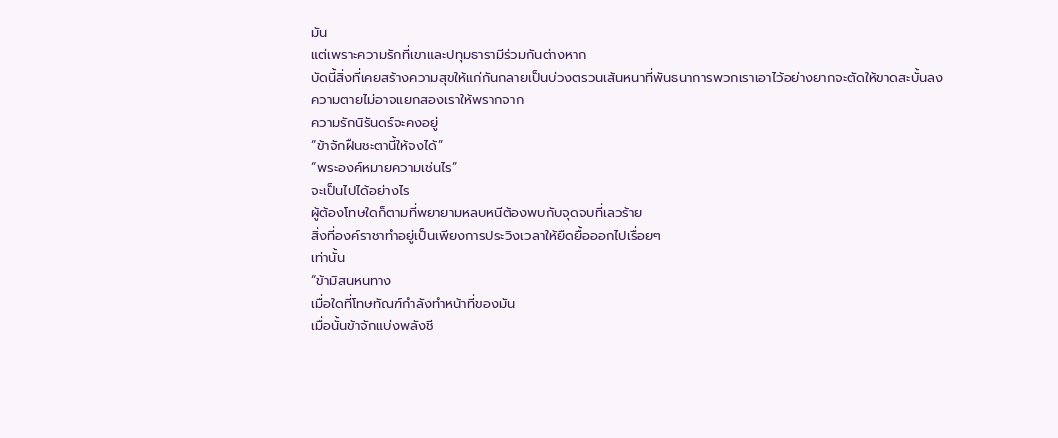มัน
แต่เพราะความรักที่เขาและปทุมธารามีร่วมกันต่างหาก
บัดนี้สิ่งที่เคยสร้างความสุขให้แก่กันกลายเป็นบ่วงตรวนเส้นหนาที่พันธนาการพวกเราเอาไว้อย่างยากจะตัดให้ขาดสะบั้นลง
ความตายไม่อาจแยกสองเราให้พรากจาก
ความรักนิรันดร์จะคงอยู่
“ข้าจักฝืนชะตานี้ให้จงได้”
“พระองค์หมายความเช่นไร”
จะเป็นไปได้อย่างไร
ผู้ต้องโทษใดก็ตามที่พยายามหลบหนีต้องพบกับจุดจบที่เลวร้าย
สิ่งที่องค์ราชาทำอยู่เป็นเพียงการประวิงเวลาให้ยืดยื้อออกไปเรื่อยๆ
เท่านั้น
“ข้ามิสนหนทาง
เมื่อใดที่โทษทัณฑ์กำลังทำหน้าที่ของมัน
เมื่อนั้นข้าจักแบ่งพลังชี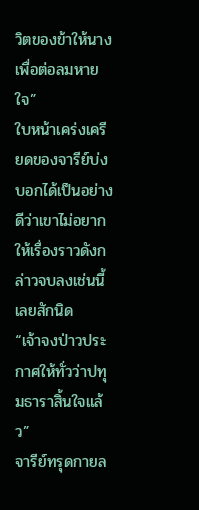วิตของข้าให้นางเพื่อต่อลมหายใจ”
ใบหน้าเคร่งเครียดของจารีย์บ่งบอกได้เป็นอย่างดีว่าเขาไม่อยากให้เรื่องราวดังกล่าวจบลงเช่นนี้เลยสักนิด
“เจ้าจงป่าวประกาศให้ทั่วว่าปทุมธาราสิ้นใจแล้ว”
จารีย์ทรุดกายล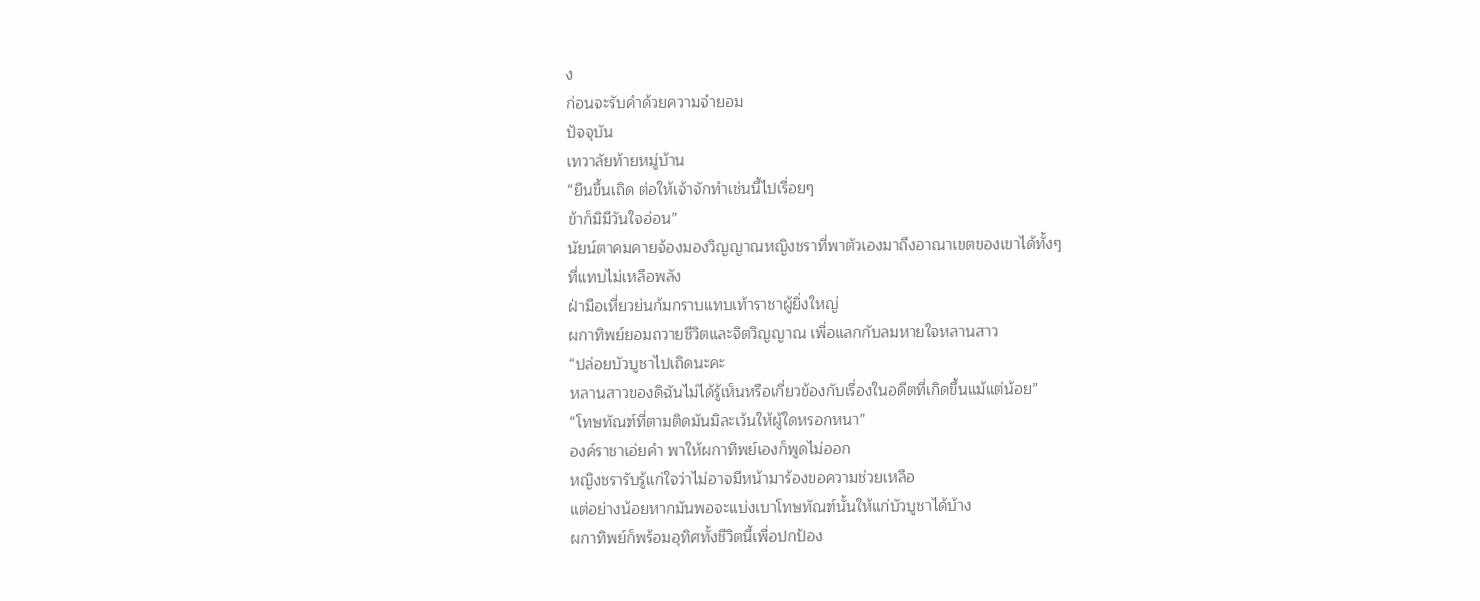ง
ก่อนจะรับคำด้วยความจำยอม
ปัจจุบัน
เทวาลัยท้ายหมู่บ้าน
“ยืนขึ้นเถิด ต่อให้เจ้าจักทำเช่นนี้ไปเรื่อยๆ
ข้าก็มิมีวันใจอ่อน”
นัยน์ตาคมคายจ้องมองวิญญาณหญิงชราที่พาตัวเองมาถึงอาณาเขตของเขาได้ทั้งๆ
ที่แทบไม่เหลือพลัง
ฝ่ามือเหี่ยวย่นก้มกราบแทบเท้าราชาผู้ยิ่งใหญ่
ผกาทิพย์ยอมถวายชีวิตและจิตวิญญาณ เพื่อแลกกับลมหายใจหลานสาว
“ปล่อยบัวบูชาไปเถิดนะคะ
หลานสาวของดิฉันไม่ได้รู้เห็นหรือเกี่ยวข้องกับเรื่องในอดีตที่เกิดขึ้นแม้แต่น้อย”
“โทษทัณฑ์ที่ตามติดมันมิละเว้นให้ผู้ใดหรอกหนา”
องค์ราชาเอ่ยคำ พาให้ผกาทิพย์เองก็พูดไม่ออก
หญิงชรารับรู้แก่ใจว่าไม่อาจมีหน้ามาร้องขอความช่วยเหลือ
แต่อย่างน้อยหากมันพอจะแบ่งเบาโทษทัณฑ์นั้นให้แก่บัวบูชาได้บ้าง
ผกาทิพย์ก็พร้อมอุทิศทั้งชีวิตนี้เพื่อปกป้อง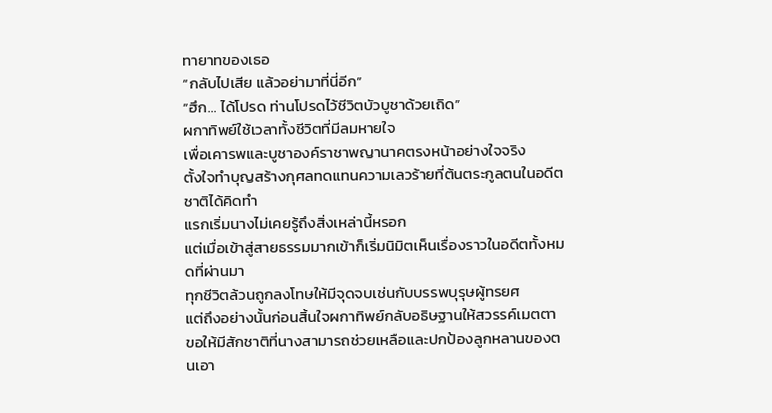ทายาทของเธอ
“กลับไปเสีย แล้วอย่ามาที่นี่อีก”
“ฮึก… ได้โปรด ท่านโปรดไว้ชีวิตบัวบูชาด้วยเถิด”
ผกาทิพย์ใช้เวลาทั้งชีวิตที่มีลมหายใจ
เพื่อเคารพและบูชาองค์ราชาพญานาคตรงหน้าอย่างใจจริง
ตั้งใจทำบุญสร้างกุศลทดแทนความเลวร้ายที่ต้นตระกูลตนในอดีตชาติได้คิดทำ
แรกเริ่มนางไม่เคยรู้ถึงสิ่งเหล่านี้หรอก
แต่เมื่อเข้าสู่สายธรรมมากเข้าก็เริ่มนิมิตเห็นเรื่องราวในอดีตทั้งหมดที่ผ่านมา
ทุกชีวิตล้วนถูกลงโทษให้มีจุดจบเช่นกับบรรพบุรุษผู้ทรยศ
แต่ถึงอย่างนั้นก่อนสิ้นใจผกาทิพย์กลับอธิษฐานให้สวรรค์เมตตา
ขอให้มีสักชาติที่นางสามารถช่วยเหลือและปกป้องลูกหลานของตนเอา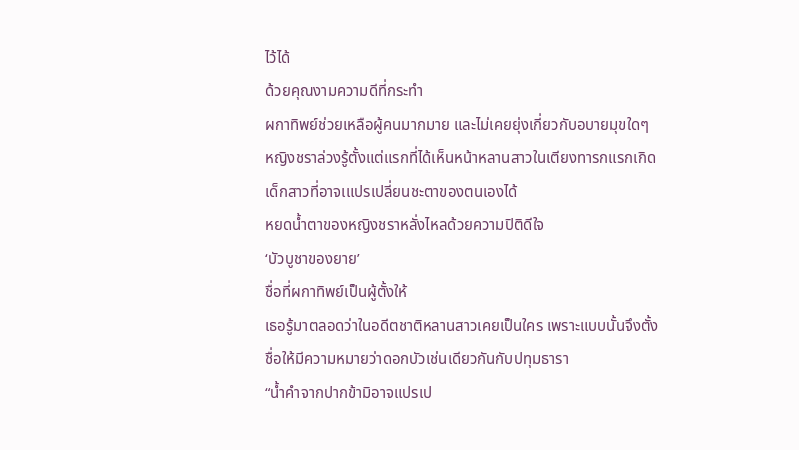ไว้ได้
ด้วยคุณงามความดีที่กระทำ
ผกาทิพย์ช่วยเหลือผู้คนมากมาย และไม่เคยยุ่งเกี่ยวกับอบายมุขใดๆ
หญิงชราล่วงรู้ตั้งแต่แรกที่ได้เห็นหน้าหลานสาวในเตียงทารกแรกเกิด
เด็กสาวที่อาจเแปรเปลี่ยนชะตาของตนเองได้
หยดน้ำตาของหญิงชราหลั่งไหลด้วยความปิติดีใจ
‘บัวบูชาของยาย’
ชื่อที่ผกาทิพย์เป็นผู้ตั้งให้
เธอรู้มาตลอดว่าในอดีตชาติหลานสาวเคยเป็นใคร เพราะแบบนั้นจึงตั้งชื่อให้มีความหมายว่าดอกบัวเช่นเดียวกันกับปทุมธารา
“น้ำคำจากปากข้ามิอาจแปรเป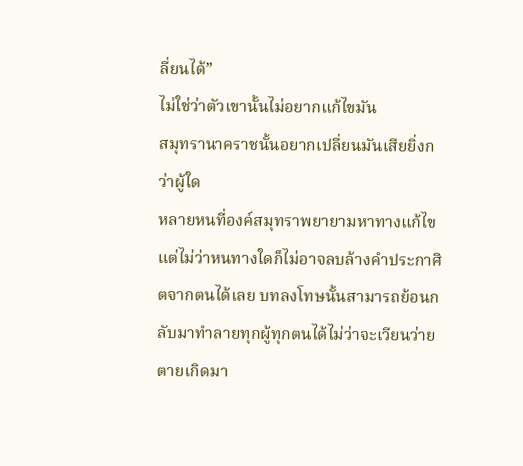ลี่ยนได้”
ไม่ใช่ว่าตัวเขานั้นไม่อยากแก้ไขมัน
สมุทรานาคราชนั้นอยากเปลี่ยนมันเสียยิ่งกว่าผู้ใด
หลายหนที่องค์สมุทราพยายามหาทางแก้ไข
แต่ไม่ว่าหนทางใดก็ไม่อาจลบล้างคำประกาศิตจากตนได้เลย บทลงโทษนั้นสามารถย้อนกลับมาทำลายทุกผู้ทุกตนได้ไม่ว่าจะเวียนว่ายตายเกิดมา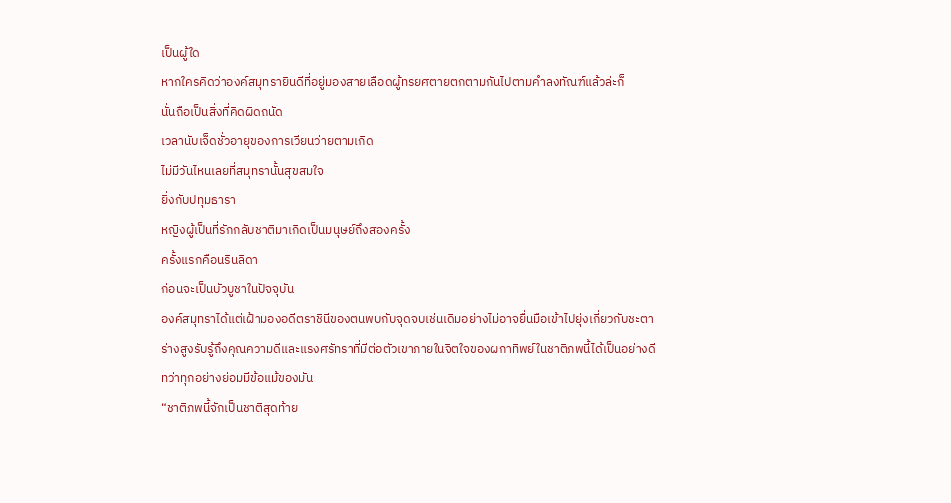เป็นผู้ใด
หากใครคิดว่าองค์สมุทรายินดีที่อยู่มองสายเลือดผู้ทรยศตายตกตามกันไปตามคำลงทัณฑ์แล้วล่ะก็
นั่นถือเป็นสิ่งที่คิดผิดถนัด
เวลานับเจ็ดชั่วอายุของการเวียนว่ายตามเกิด
ไม่มีวันไหนเลยที่สมุทรานั้นสุขสมใจ
ยิ่งกับปทุมธารา
หญิงผู้เป็นที่รักกลับชาติมาเกิดเป็นมนุษย์ถึงสองครั้ง
ครั้งแรกคือนรินลิดา
ก่อนจะเป็นบัวบูชาในปัจจุบัน
องค์สมุทราได้แต่เฝ้ามองอดีตราชินีของตนพบกับจุดจบเช่นเดิมอย่างไม่อาจยื่นมือเข้าไปยุ่งเกี่ยวกับชะตา
ร่างสูงรับรู้ถึงคุณความดีและแรงศรัทราที่มีต่อตัวเขาภายในจิตใจของผกาทิพย์ในชาติภพนี้ได้เป็นอย่างดี
ทว่าทุกอย่างย่อมมีข้อแม้ของมัน
“ชาติภพนี้จักเป็นชาติสุดท้าย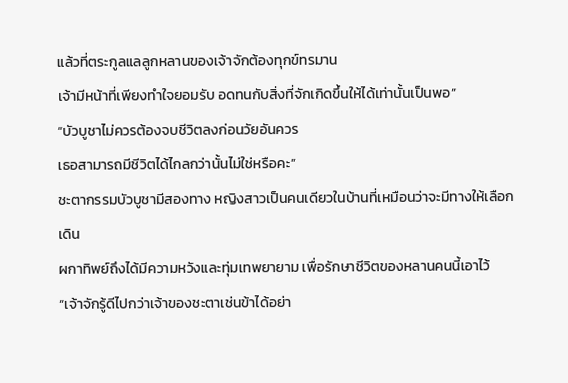แล้วที่ตระกูลแลลูกหลานของเจ้าจักต้องทุกข์ทรมาน
เจ้ามีหน้าที่เพียงทำใจยอมรับ อดทนกับสิ่งที่จักเกิดขึ้นให้ได้เท่านั้นเป็นพอ”
“บัวบูชาไม่ควรต้องจบชีวิตลงก่อนวัยอันควร
เธอสามารถมีชีวิตได้ไกลกว่านั้นไม่ใช่หรือคะ”
ชะตากรรมบัวบูชามีสองทาง หญิงสาวเป็นคนเดียวในบ้านที่เหมือนว่าจะมีทางให้เลือกเดิน
ผกาทิพย์ถึงได้มีความหวังและทุ่มเทพยายาม เพื่อรักษาชีวิตของหลานคนนี้เอาไว้
“เจ้าจักรู้ดีไปกว่าเจ้าของชะตาเช่นข้าได้อย่า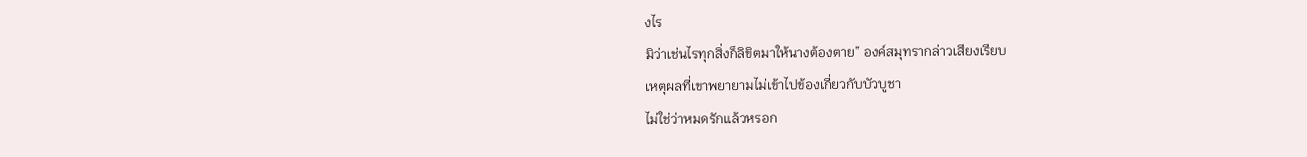งไร
มิว่าเช่นไรทุกสิ่งก็ลิขิตมาให้นางต้องตาย” องค์สมุทรากล่าวเสียงเรียบ
เหตุผลที่เขาพยายามไม่เข้าไปข้องเกี่ยวกับบัวบูชา
ไม่ใช่ว่าหมดรักแล้วหรอก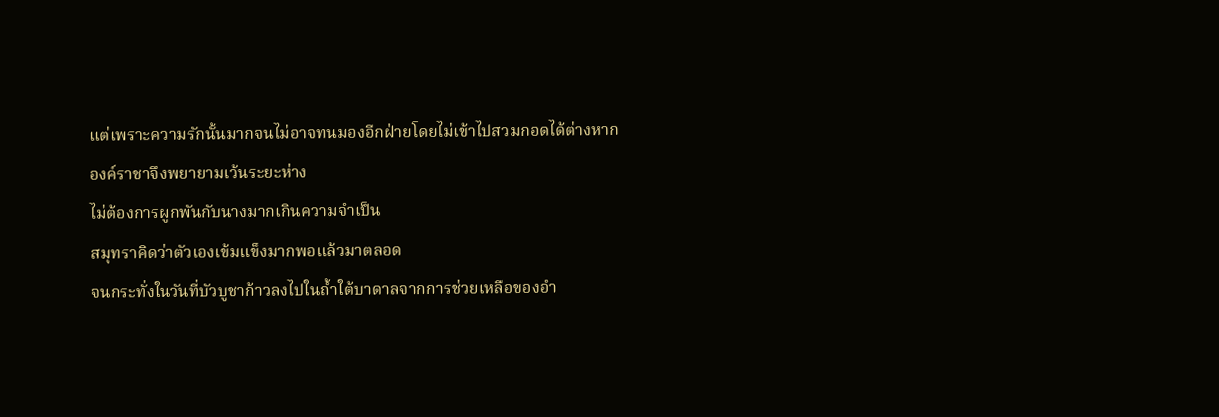แต่เพราะความรักนั้นมากจนไม่อาจทนมองอีกฝ่ายโดยไม่เข้าไปสวมกอดได้ต่างหาก
องค์ราชาจึงพยายามเว้นระยะห่าง
ไม่ต้องการผูกพันกับนางมากเกินความจำเป็น
สมุทราคิดว่าตัวเองเข้มแข็งมากพอแล้วมาตลอด
จนกระทั่งในวันที่บัวบูชาก้าวลงไปในถ้ำใต้บาดาลจากการช่วยเหลือของอำ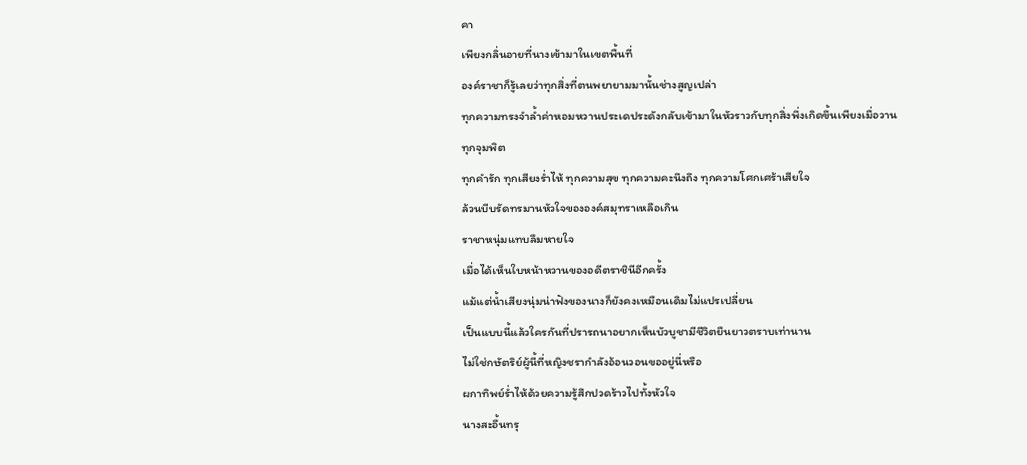คา
เพียงกลิ่นอายที่นางเข้ามาในเขตพื้นที่
องค์ราชาก็รู้เลยว่าทุกสิ่งที่ตนพยายามมานั้นช่างสูญเปล่า
ทุกความทรงจำล้ำค่าหอมหวานประเดประดังกลับเข้ามาในหัวราวกับทุกสิ่งพึ่งเกิดขึ้นเพียงเมื่อวาน
ทุกจุมพิต
ทุกคำรัก ทุกเสียงร่ำไห้ ทุกความสุข ทุกความคะนึงถึง ทุกความโศกเศร้าเสียใจ
ล้วนบีบรัดทรมานหัวใจขององค์สมุทราเหลือเกิน
ราชาหนุ่มแทบลืมหายใจ
เมื่อได้เห็นใบหน้าหวานของอดีตราชินีอีกครั้ง
แม้แต่น้ำเสียงนุ่มน่าฟังของนางก็ยังคงเหมือนเดิมไม่แปรเปลี่ยน
เป็นแบบนี้แล้วใครกันที่ปรารถนาอยากเห็นบัวบูชามีชีวิตยืนยาวตราบเท่านาน
ไม่ใช่กษัตริย์ผู้นี้ที่หญิงชรากำลังอ้อนวอนขออยู่นี่หรือ
ผกาทิพย์ร่ำไห้ด้วยความรู้สึกปวดร้าวไปทั้งหัวใจ
นางสะอื้นทรุ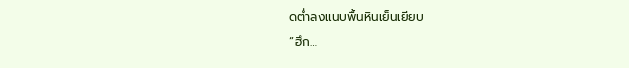ดต่ำลงแนบพื้นหินเย็นเยียบ
“ฮึก…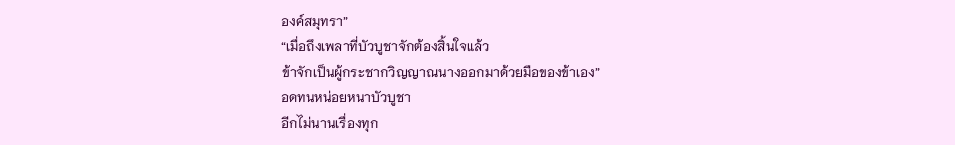องค์สมุทรา”
“เมื่อถึงเพลาที่บัวบูชาจักต้องสิ้นใจแล้ว
ข้าจักเป็นผู้กระชากวิญญาณนางออกมาด้วยมือของข้าเอง”
อดทนหน่อยหนาบัวบูชา
อีกไม่นานเรื่องทุก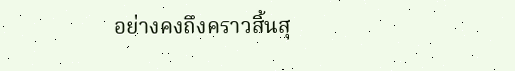อย่างคงถึงคราวสิ้นสุ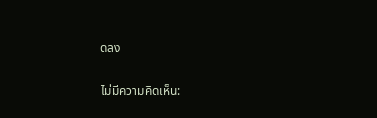ดลง

ไม่มีความคิดเห็น: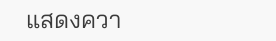แสดงควา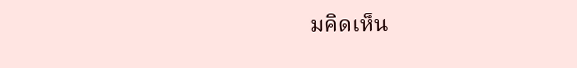มคิดเห็น